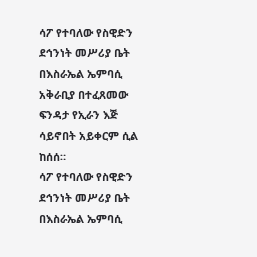ሳፖ የተባለው የስዊድን ደኅንነት መሥሪያ ቤት በእስራኤል ኤምባሲ አቅራቢያ በተፈጸመው ፍንዳታ የኢራን እጅ ሳይኖበት አይቀርም ሲል ከሰሰ።
ሳፖ የተባለው የስዊድን ደኅንነት መሥሪያ ቤት በእስራኤል ኤምባሲ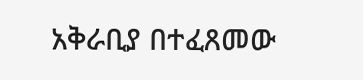አቅራቢያ በተፈጸመው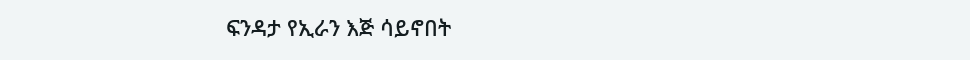ፍንዳታ የኢራን እጅ ሳይኖበት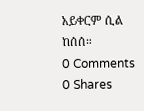አይቀርም ሲል ከሰሰ።
0 Comments
0 Shares